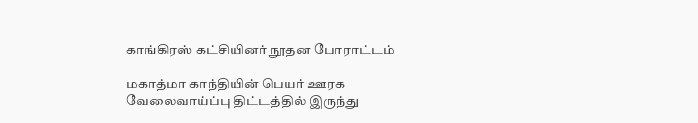காங்கிரஸ் கட்சியினர் நூதன போராட்டம்

மகாத்மா காந்தியின் பெயர் ஊரக வேலைவாய்ப்பு திட்டத்தில் இருந்து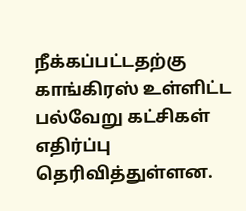நீக்கப்பட்டதற்கு காங்கிரஸ் உள்ளிட்ட பல்வேறு கட்சிகள் எதிர்ப்பு தெரிவித்துள்ளன.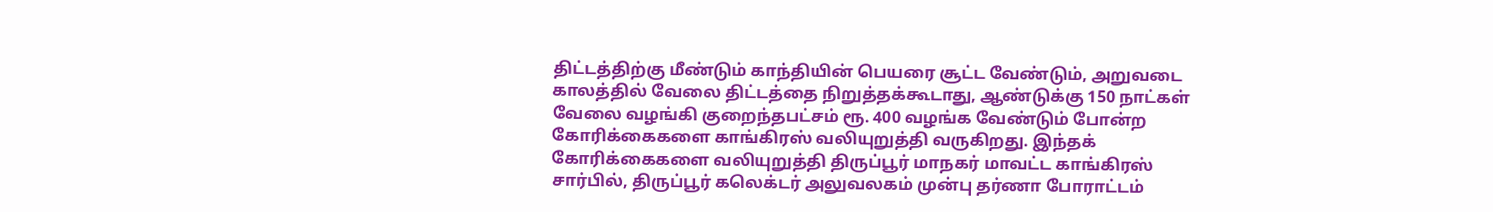திட்டத்திற்கு மீண்டும் காந்தியின் பெயரை சூட்ட வேண்டும், அறுவடை காலத்தில் வேலை திட்டத்தை நிறுத்தக்கூடாது, ஆண்டுக்கு 150 நாட்கள் வேலை வழங்கி குறைந்தபட்சம் ரூ. 400 வழங்க வேண்டும் போன்ற கோரிக்கைகளை காங்கிரஸ் வலியுறுத்தி வருகிறது. இந்தக் கோரிக்கைகளை வலியுறுத்தி திருப்பூர் மாநகர் மாவட்ட காங்கிரஸ் சார்பில், திருப்பூர் கலெக்டர் அலுவலகம் முன்பு தர்ணா போராட்டம்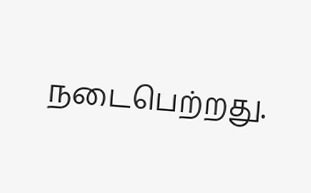நடைபெற்றது.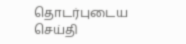தொடர்புடைய செய்தி